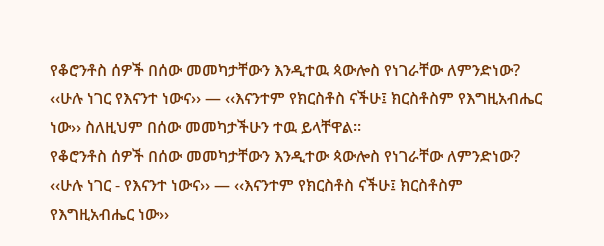የቆሮንቶስ ሰዎች በሰው መመካታቸውን እንዲተዉ ጳውሎስ የነገራቸው ለምንድነው?
‹‹ሁሉ ነገር የእናንተ ነውና›› — ‹‹እናንተም የክርስቶስ ናችሁ፤ ክርስቶስም የእግዚአብሔር ነው›› ስለዚህም በሰው መመካታችሁን ተዉ ይላቸዋል፡፡
የቆሮንቶስ ሰዎች በሰው መመካታቸውን እንዲተው ጳውሎስ የነገራቸው ለምንድነው?
‹‹ሁሉ ነገር - የእናንተ ነውና›› — ‹‹እናንተም የክርስቶስ ናችሁ፤ ክርስቶስም የእግዚአብሔር ነው››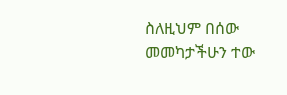ስለዚህም በሰው መመካታችሁን ተው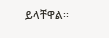ይላቸዋል፡፡